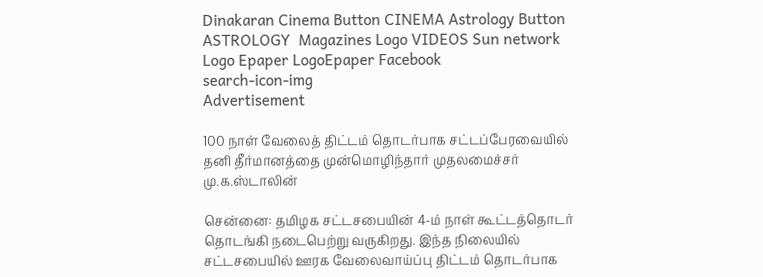Dinakaran Cinema Button CINEMA Astrology Button ASTROLOGY  Magazines Logo VIDEOS Sun network Logo Epaper LogoEpaper Facebook
search-icon-img
Advertisement

100 நாள் வேலைத் திட்டம் தொடர்பாக சட்டப்பேரவையில் தனி தீர்மானத்தை முன்மொழிந்தார் முதலமைச்சர் மு.க.ஸ்டாலின்

சென்னை: தமிழக சட்டசபையின் 4-ம் நாள் கூட்டத்தொடர் தொடங்கி நடைபெற்று வருகிறது. இந்த நிலையில் சட்டசபையில் ஊரக வேலைவாய்ப்பு திட்டம் தொடர்பாக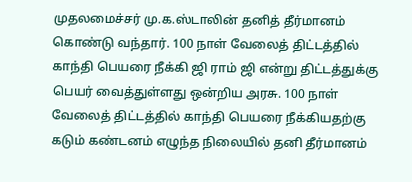முதலமைச்சர் மு.க.ஸ்டாலின் தனித் தீர்மானம் கொண்டு வந்தார். 100 நாள் வேலைத் திட்டத்தில் காந்தி பெயரை நீக்கி ஜி ராம் ஜி என்று திட்டத்துக்கு பெயர் வைத்துள்ளது ஒன்றிய அரசு. 100 நாள் வேலைத் திட்டத்தில் காந்தி பெயரை நீக்கியதற்கு கடும் கண்டனம் எழுந்த நிலையில் தனி தீர்மானம்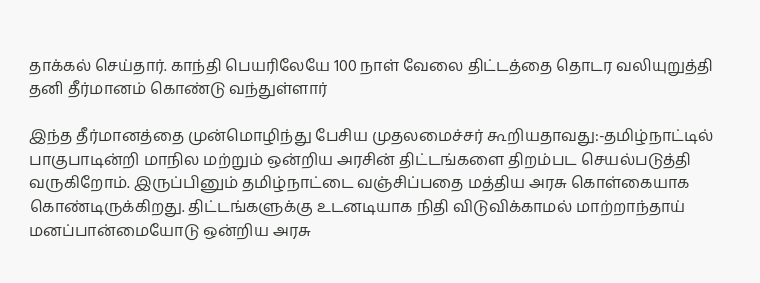தாக்கல் செய்தார். காந்தி பெயரிலேயே 100 நாள் வேலை திட்டத்தை தொடர வலியுறுத்தி தனி தீர்மானம் கொண்டு வந்துள்ளார்

இந்த தீர்மானத்தை முன்மொழிந்து பேசிய முதலமைச்சர் கூறியதாவது:-தமிழ்நாட்டில் பாகுபாடின்றி மாநில மற்றும் ஒன்றிய அரசின் திட்டங்களை திறம்பட செயல்படுத்தி வருகிறோம். இருப்பினும் தமிழ்நாட்டை வஞ்சிப்பதை மத்திய அரசு கொள்கையாக கொண்டிருக்கிறது. திட்டங்களுக்கு உடனடியாக நிதி விடுவிக்காமல் மாற்றாந்தாய் மனப்பான்மையோடு ஒன்றிய அரசு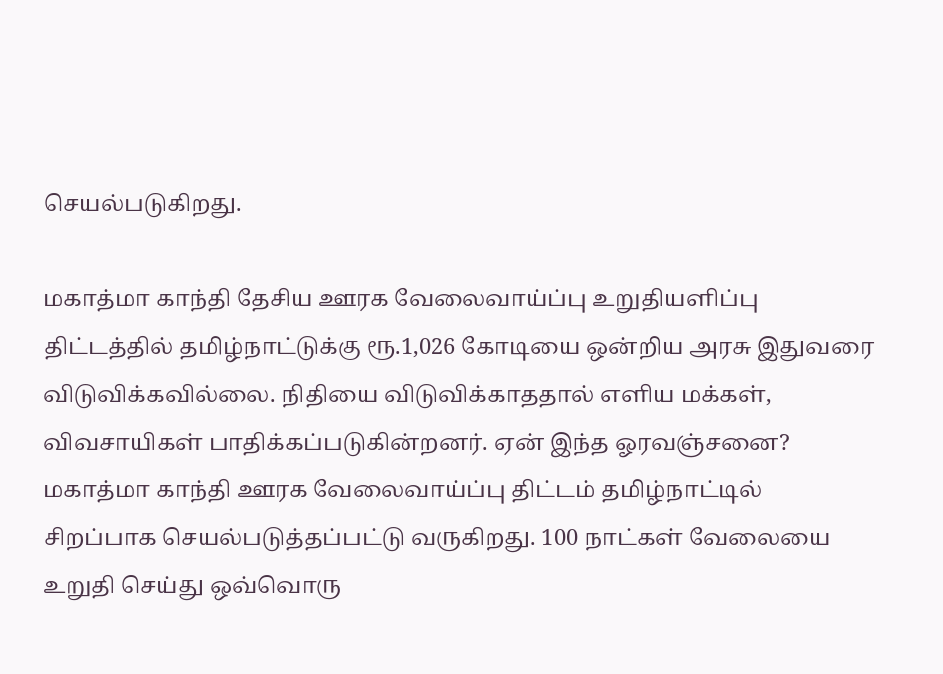செயல்படுகிறது.

மகாத்மா காந்தி தேசிய ஊரக வேலைவாய்ப்பு உறுதியளிப்பு திட்டத்தில் தமிழ்நாட்டுக்கு ரூ.1,026 கோடியை ஒன்றிய அரசு இதுவரை விடுவிக்கவில்லை. நிதியை விடுவிக்காததால் எளிய மக்கள், விவசாயிகள் பாதிக்கப்படுகின்றனர். ஏன் இந்த ஓரவஞ்சனை? மகாத்மா காந்தி ஊரக வேலைவாய்ப்பு திட்டம் தமிழ்நாட்டில் சிறப்பாக செயல்படுத்தப்பட்டு வருகிறது. 100 நாட்கள் வேலையை உறுதி செய்து ஒவ்வொரு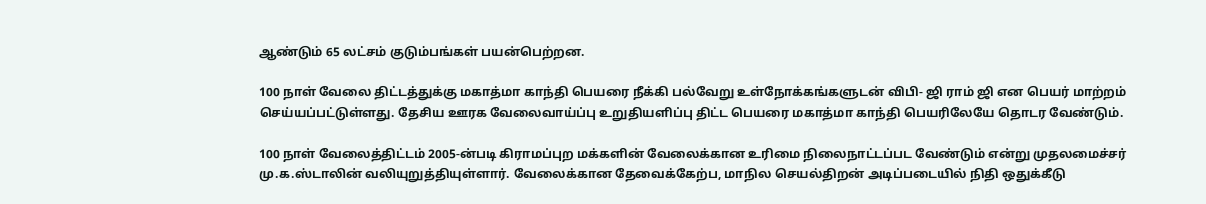ஆண்டும் 65 லட்சம் குடும்பங்கள் பயன்பெற்றன.

100 நாள் வேலை திட்டத்துக்கு மகாத்மா காந்தி பெயரை நீக்கி பல்வேறு உள்நோக்கங்களுடன் விபி- ஜி ராம் ஜி என பெயர் மாற்றம் செய்யப்பட்டுள்ளது. தேசிய ஊரக வேலைவாய்ப்பு உறுதியளிப்பு திட்ட பெயரை மகாத்மா காந்தி பெயரிலேயே தொடர வேண்டும்.

100 நாள் வேலைத்திட்டம் 2005-ன்படி கிராமப்புற மக்களின் வேலைக்கான உரிமை நிலைநாட்டப்பட வேண்டும் என்று முதலமைச்சர் மு.க.ஸ்டாலின் வலியுறுத்தியுள்ளார். வேலைக்கான தேவைக்கேற்ப, மாநில செயல்திறன் அடிப்படையில் நிதி ஒதுக்கீடு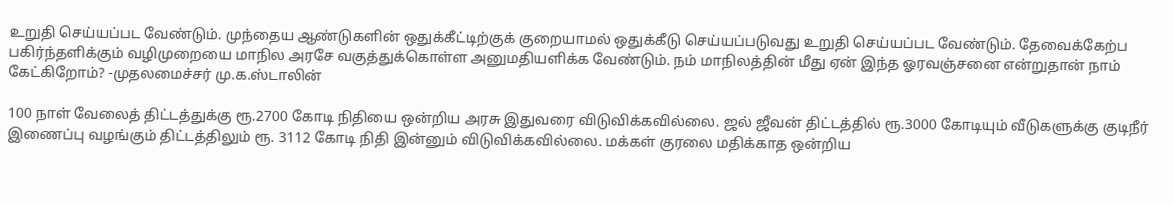உறுதி செய்யப்பட வேண்டும். முந்தைய ஆண்டுகளின் ஒதுக்கீட்டிற்குக் குறையாமல் ஒதுக்கீடு செய்யப்படுவது உறுதி செய்யப்பட வேண்டும். தேவைக்கேற்ப பகிர்ந்தளிக்கும் வழிமுறையை மாநில அரசே வகுத்துக்கொள்ள அனுமதியளிக்க வேண்டும். நம் மாநிலத்தின் மீது ஏன் இந்த ஓரவஞ்சனை என்றுதான் நாம் கேட்கிறோம்? -முதலமைச்சர் மு.க.ஸ்டாலின்

100 நாள் வேலைத் திட்டத்துக்கு ரூ.2700 கோடி நிதியை ஒன்றிய அரசு இதுவரை விடுவிக்கவில்லை. ஜல் ஜீவன் திட்டத்தில் ரூ.3000 கோடியும் வீடுகளுக்கு குடிநீர் இணைப்பு வழங்கும் திட்டத்திலும் ரூ. 3112 கோடி நிதி இன்னும் விடுவிக்கவில்லை. மக்கள் குரலை மதிக்காத ஒன்றிய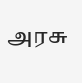அரசு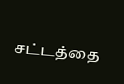சட்டத்தை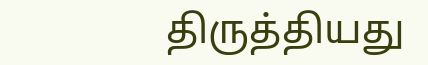திருத்தியது